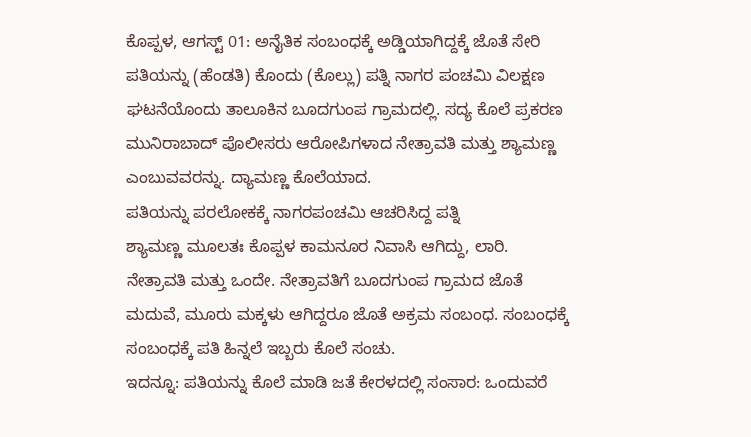ಕೊಪ್ಪಳ, ಆಗಸ್ಟ್ 01: ಅನೈತಿಕ ಸಂಬಂಧಕ್ಕೆ ಅಡ್ಡಿಯಾಗಿದ್ದಕ್ಕೆ ಜೊತೆ ಸೇರಿ ಪತಿಯನ್ನು (ಹೆಂಡತಿ) ಕೊಂದು (ಕೊಲ್ಲು) ಪತ್ನಿ ನಾಗರ ಪಂಚಮಿ ವಿಲಕ್ಷಣ ಘಟನೆಯೊಂದು ತಾಲೂಕಿನ ಬೂದಗುಂಪ ಗ್ರಾಮದಲ್ಲಿ. ಸದ್ಯ ಕೊಲೆ ಪ್ರಕರಣ ಮುನಿರಾಬಾದ್ ಪೊಲೀಸರು ಆರೋಪಿಗಳಾದ ನೇತ್ರಾವತಿ ಮತ್ತು ಶ್ಯಾಮಣ್ಣ ಎಂಬುವವರನ್ನು. ದ್ಯಾಮಣ್ಣ ಕೊಲೆಯಾದ.
ಪತಿಯನ್ನು ಪರಲೋಕಕ್ಕೆ ನಾಗರಪಂಚಮಿ ಆಚರಿಸಿದ್ದ ಪತ್ನಿ
ಶ್ಯಾಮಣ್ಣ ಮೂಲತಃ ಕೊಪ್ಪಳ ಕಾಮನೂರ ನಿವಾಸಿ ಆಗಿದ್ದು, ಲಾರಿ. ನೇತ್ರಾವತಿ ಮತ್ತು ಒಂದೇ. ನೇತ್ರಾವತಿಗೆ ಬೂದಗುಂಪ ಗ್ರಾಮದ ಜೊತೆ ಮದುವೆ, ಮೂರು ಮಕ್ಕಳು ಆಗಿದ್ದರೂ ಜೊತೆ ಅಕ್ರಮ ಸಂಬಂಧ. ಸಂಬಂಧಕ್ಕೆ ಸಂಬಂಧಕ್ಕೆ ಪತಿ ಹಿನ್ನಲೆ ಇಬ್ಬರು ಕೊಲೆ ಸಂಚು.
ಇದನ್ನೂ: ಪತಿಯನ್ನು ಕೊಲೆ ಮಾಡಿ ಜತೆ ಕೇರಳದಲ್ಲಿ ಸಂಸಾರ: ಒಂದುವರೆ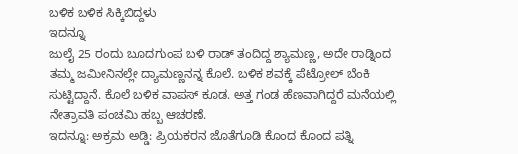ಬಳಿಕ ಬಳಿಕ ಸಿಕ್ಕಿಬಿದ್ದಳು
ಇದನ್ನೂ
ಜುಲೈ 25 ರಂದು ಬೂದಗುಂಪ ಬಳಿ ರಾಡ್ ತಂದಿದ್ದ ಶ್ಯಾಮಣ್ಣ, ಅದೇ ರಾಡ್ನಿಂದ ತಮ್ಮ ಜಮೀನಿನಲ್ಲೇ ದ್ಯಾಮಣ್ಣನನ್ನ ಕೊಲೆ. ಬಳಿಕ ಶವಕ್ಕೆ ಪೆಟ್ರೋಲ್ ಬೆಂಕಿ ಸುಟ್ಟಿದ್ದಾನೆ. ಕೊಲೆ ಬಳಿಕ ವಾಪಸ್ ಕೂಡ. ಅತ್ತ ಗಂಡ ಹೆಣವಾಗಿದ್ದರೆ ಮನೆಯಲ್ಲಿ ನೇತ್ರಾವತಿ ಪಂಚಮಿ ಹಬ್ಬ ಆಚರಣೆ.
ಇದನ್ನೂ: ಅಕ್ರಮ ಅಡ್ಡಿ: ಪ್ರಿಯಕರನ ಜೊತೆಗೂಡಿ ಕೊಂದ ಕೊಂದ ಪತ್ನಿ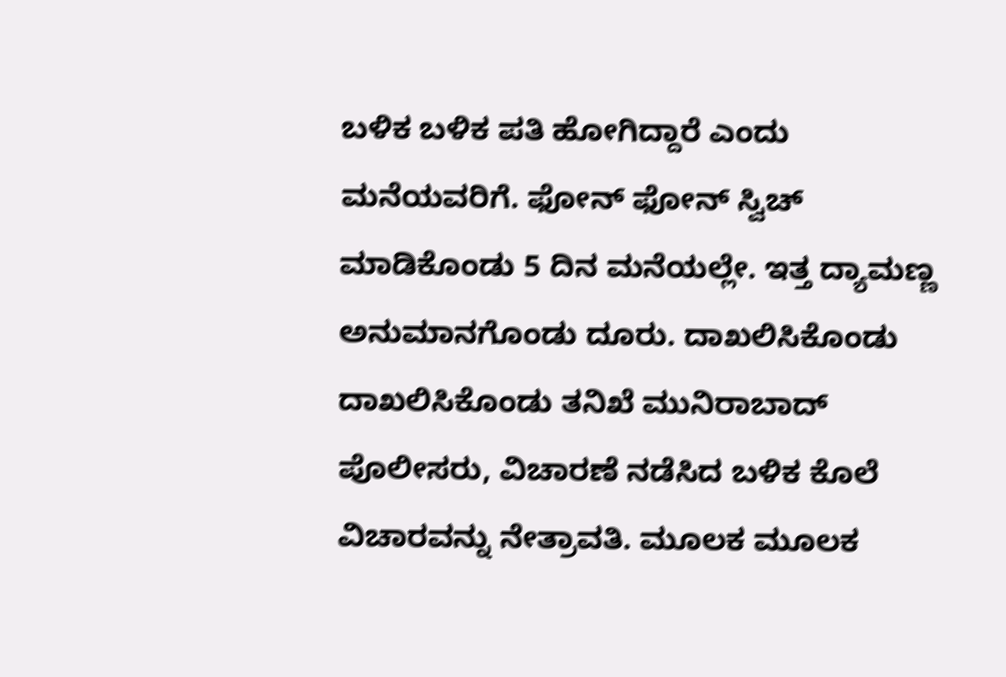ಬಳಿಕ ಬಳಿಕ ಪತಿ ಹೋಗಿದ್ದಾರೆ ಎಂದು ಮನೆಯವರಿಗೆ. ಫೋನ್ ಫೋನ್ ಸ್ವಿಚ್ ಮಾಡಿಕೊಂಡು 5 ದಿನ ಮನೆಯಲ್ಲೇ. ಇತ್ತ ದ್ಯಾಮಣ್ಣ ಅನುಮಾನಗೊಂಡು ದೂರು. ದಾಖಲಿಸಿಕೊಂಡು ದಾಖಲಿಸಿಕೊಂಡು ತನಿಖೆ ಮುನಿರಾಬಾದ್ ಪೊಲೀಸರು, ವಿಚಾರಣೆ ನಡೆಸಿದ ಬಳಿಕ ಕೊಲೆ ವಿಚಾರವನ್ನು ನೇತ್ರಾವತಿ. ಮೂಲಕ ಮೂಲಕ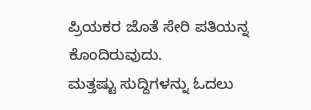ಪ್ರಿಯಕರ ಜೊತೆ ಸೇರಿ ಪತಿಯನ್ನ ಕೊಂದಿರುವುದು.
ಮತ್ತಷ್ಟು ಸುದ್ದಿಗಳನ್ನು ಓದಲು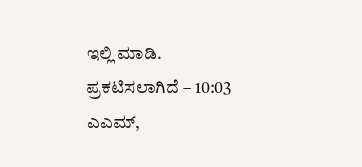ಇಲ್ಲಿ ಮಾಡಿ.
ಪ್ರಕಟಿಸಲಾಗಿದೆ – 10:03 ಎಎಮ್,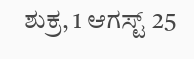ಶುಕ್ರ, 1 ಆಗಸ್ಟ್ 25